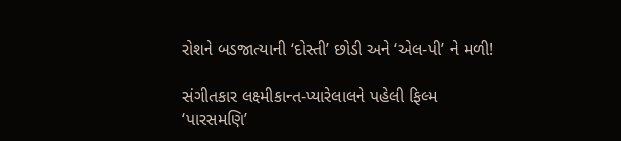રોશને બડજાત્યાની ‘દોસ્તી’ છોડી અને ‘એલ-પી’ ને મળી!

સંગીતકાર લક્ષ્મીકાન્ત-પ્યારેલાલને પહેલી ફિલ્મ ‘પારસમણિ’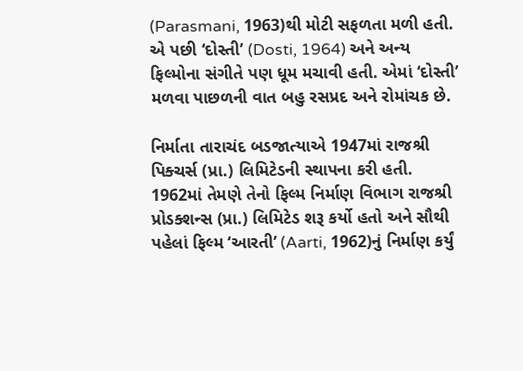(Parasmani, 1963)થી મોટી સફળતા મળી હતી. એ પછી ‘દોસ્તી’ (Dosti, 1964) અને અન્ય ફિલ્મોના સંગીતે પણ ધૂમ મચાવી હતી. એમાં ‘દોસ્તી’ મળવા પાછળની વાત બહુ રસપ્રદ અને રોમાંચક છે.

નિર્માતા તારાચંદ બડજાત્યાએ 1947માં રાજશ્રી પિક્ચર્સ (પ્રા.) લિમિટેડની સ્થાપના કરી હતી. 1962માં તેમણે તેનો ફિલ્મ નિર્માણ વિભાગ રાજશ્રી પ્રોડક્શન્સ (પ્રા.) લિમિટેડ શરૂ કર્યો હતો અને સૌથી પહેલાં ફિલ્મ ‘આરતી’ (Aarti, 1962)નું નિર્માણ કર્યું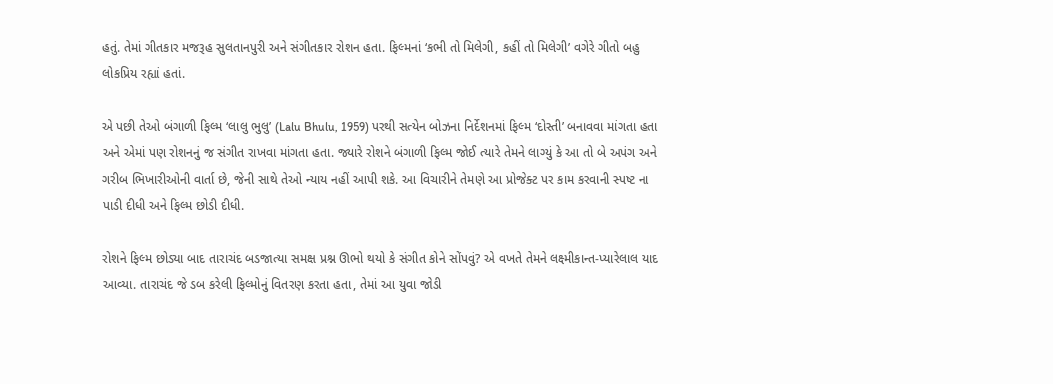હતું. તેમાં ગીતકાર મજરૂહ સુલતાનપુરી અને સંગીતકાર રોશન હતા. ફિલ્મનાં ‘કભી તો મિલેગી, કહીં તો મિલેગી’ વગેરે ગીતો બહુ લોકપ્રિય રહ્યાં હતાં.

એ પછી તેઓ બંગાળી ફિલ્મ ‘લાલુ ભુલુ’ (Lalu Bhulu, 1959) પરથી સત્યેન બોઝના નિર્દેશનમાં ફિલ્મ ‘દોસ્તી’ બનાવવા માંગતા હતા અને એમાં પણ રોશનનું જ સંગીત રાખવા માંગતા હતા. જ્યારે રોશને બંગાળી ફિલ્મ જોઈ ત્યારે તેમને લાગ્યું કે આ તો બે અપંગ અને ગરીબ ભિખારીઓની વાર્તા છે, જેની સાથે તેઓ ન્યાય નહીં આપી શકે. આ વિચારીને તેમણે આ પ્રોજેક્ટ પર કામ કરવાની સ્પષ્ટ ના પાડી દીધી અને ફિલ્મ છોડી દીધી.

રોશને ફિલ્મ છોડ્યા બાદ તારાચંદ બડજાત્યા સમક્ષ પ્રશ્ન ઊભો થયો કે સંગીત કોને સોંપવું? એ વખતે તેમને લક્ષ્મીકાન્ત-પ્યારેલાલ યાદ આવ્યા. તારાચંદ જે ડબ કરેલી ફિલ્મોનું વિતરણ કરતા હતા, તેમાં આ યુવા જોડી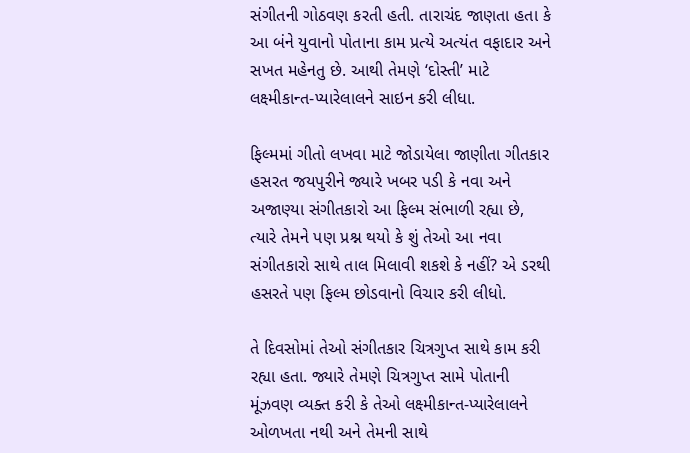સંગીતની ગોઠવણ કરતી હતી. તારાચંદ જાણતા હતા કે આ બંને યુવાનો પોતાના કામ પ્રત્યે અત્યંત વફાદાર અને સખત મહેનતુ છે. આથી તેમણે ‘દોસ્તી’ માટે લક્ષ્મીકાન્ત-પ્યારેલાલને સાઇન કરી લીધા.

ફિલ્મમાં ગીતો લખવા માટે જોડાયેલા જાણીતા ગીતકાર હસરત જયપુરીને જ્યારે ખબર પડી કે નવા અને અજાણ્યા સંગીતકારો આ ફિલ્મ સંભાળી રહ્યા છે, ત્યારે તેમને પણ પ્રશ્ન થયો કે શું તેઓ આ નવા સંગીતકારો સાથે તાલ મિલાવી શકશે કે નહીં? એ ડરથી હસરતે પણ ફિલ્મ છોડવાનો વિચાર કરી લીધો.

તે દિવસોમાં તેઓ સંગીતકાર ચિત્રગુપ્ત સાથે કામ કરી રહ્યા હતા. જ્યારે તેમણે ચિત્રગુપ્ત સામે પોતાની મૂંઝવણ વ્યક્ત કરી કે તેઓ લક્ષ્મીકાન્ત-પ્યારેલાલને ઓળખતા નથી અને તેમની સાથે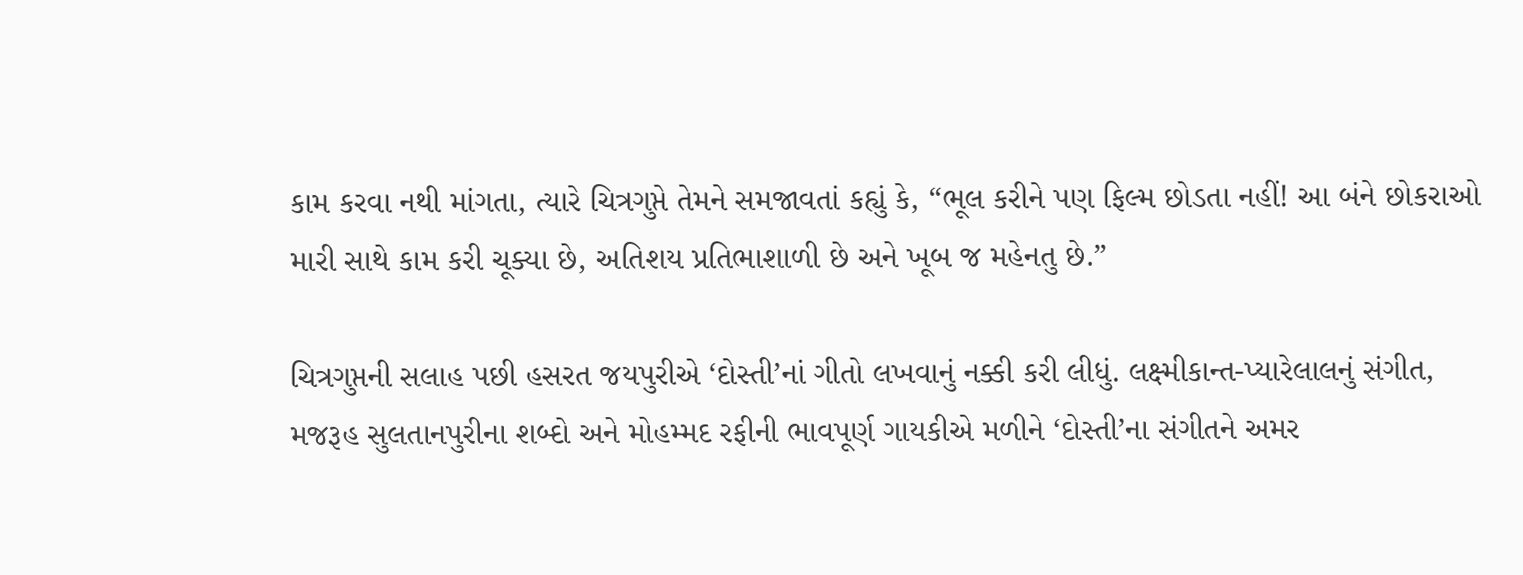કામ કરવા નથી માંગતા, ત્યારે ચિત્રગુપ્તે તેમને સમજાવતાં કહ્યું કે, “ભૂલ કરીને પણ ફિલ્મ છોડતા નહીં! આ બંને છોકરાઓ મારી સાથે કામ કરી ચૂક્યા છે, અતિશય પ્રતિભાશાળી છે અને ખૂબ જ મહેનતુ છે.”

ચિત્રગુપ્તની સલાહ પછી હસરત જયપુરીએ ‘દોસ્તી’નાં ગીતો લખવાનું નક્કી કરી લીધું. લક્ષ્મીકાન્ત-પ્યારેલાલનું સંગીત, મજરૂહ સુલતાનપુરીના શબ્દો અને મોહમ્મદ રફીની ભાવપૂર્ણ ગાયકીએ મળીને ‘દોસ્તી’ના સંગીતને અમર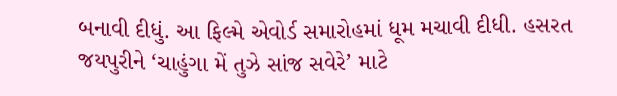બનાવી દીધું. આ ફિલ્મે એવોર્ડ સમારોહમાં ધૂમ મચાવી દીધી. હસરત જયપુરીને ‘ચાહુંગા મેં તુઝે સાંજ સવેરે’ માટે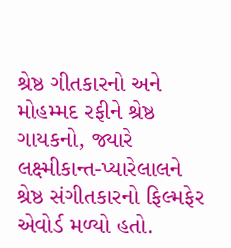શ્રેષ્ઠ ગીતકારનો અને મોહમ્મદ રફીને શ્રેષ્ઠ ગાયકનો, જ્યારે લક્ષ્મીકાન્ત-પ્યારેલાલને શ્રેષ્ઠ સંગીતકારનો ફિલ્મફેર એવોર્ડ મળ્યો હતો.